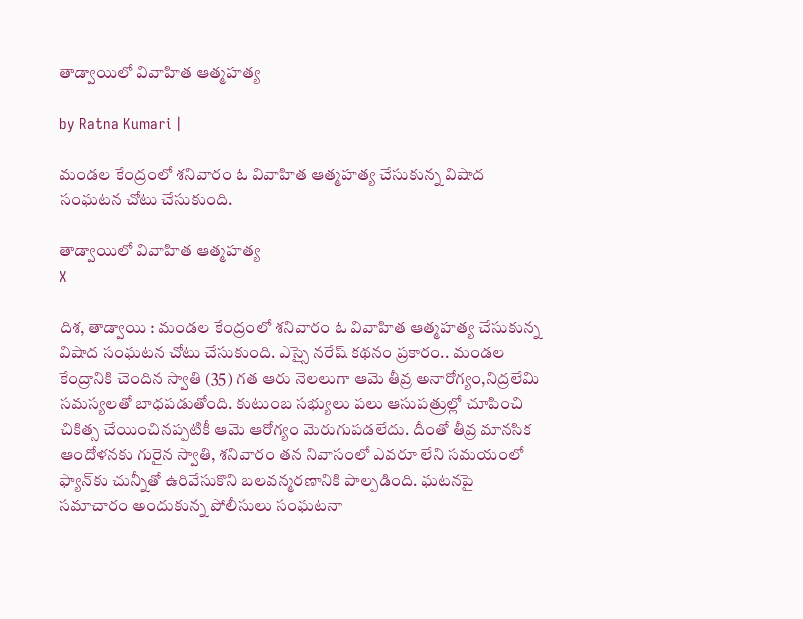తాడ్వాయిలో వివాహిత ఆత్మహత్య

by Ratna Kumari |

మండల కేంద్రంలో శనివారం ఓ వివాహిత ఆత్మహత్య చేసుకున్న విషాద సంఘటన చోటు చేసుకుంది.

తాడ్వాయిలో వివాహిత ఆత్మహత్య
X

దిశ‌, తాడ్వాయి : మండల కేంద్రంలో శనివారం ఓ వివాహిత ఆత్మహత్య చేసుకున్న విషాద సంఘటన చోటు చేసుకుంది. ఎస్సై నరేష్ కథనం ప్రకారం.. మండల కేంద్రానికి చెందిన స్వాతి (35) గత ఆరు నెలలుగా ఆమె తీవ్ర అనారోగ్యం,నిద్రలేమి సమస్యలతో బాధపడుతోంది. కుటుంబ సభ్యులు పలు ఆసుపత్రుల్లో చూపించి చికిత్స చేయించినప్పటికీ ఆమె ఆరోగ్యం మెరుగుపడలేదు. దీంతో తీవ్ర మానసిక ఆందోళనకు గురైన స్వాతి, శనివారం తన నివాసంలో ఎవరూ లేని సమయంలో ఫ్యాన్‌కు చున్నీతో ఉరివేసుకొని బలవన్మరణానికి పాల్పడింది. ఘటనపై సమాచారం అందుకున్న పోలీసులు సంఘటనా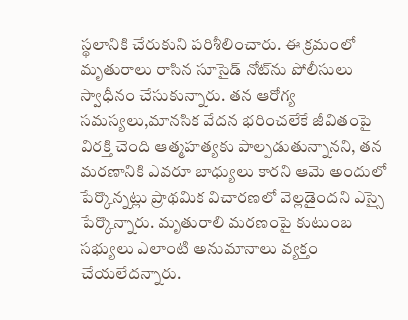స్థలానికి చేరుకుని పరిశీలించారు. ఈ క్రమంలో మృతురాలు రాసిన సూసైడ్ నోట్‌ను పోలీసులు స్వాధీనం చేసుకున్నారు. తన ఆరోగ్య సమస్యలు,మానసిక వేదన భరించలేకే జీవితంపై విరక్తి చెంది ఆత్మహత్యకు పాల్పడుతున్నానని, తన మరణానికి ఎవరూ బాధ్యులు కారని ఆమె అందులో పేర్కొన్నట్లు ప్రాథమిక విచారణలో వెల్లడైందని ఎస్సై పేర్కొన్నారు. మృతురాలి మరణంపై కుటుంబ సభ్యులు ఎలాంటి అనుమానాలు వ్యక్తం చేయలేదన్నారు.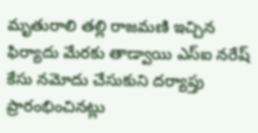మృతురాలి తల్లి రాజమణి ఇచ్చిన ఫిర్యాదు మేరకు తాడ్వాయి ఎస్ఐ నరేష్ కేసు నమోదు చేసుకుని దర్యాప్తు ప్రారంభించినట్లు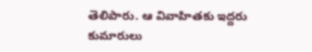తెలిపారు. ఆ వివాహితకు ఇద్దరు కుమారులు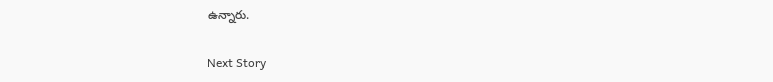ఉన్నారు.

Next Story